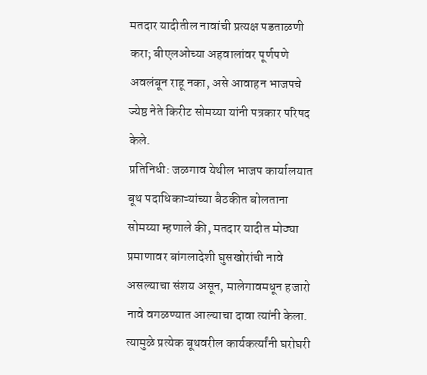मतदार यादीतील नावांची प्रत्यक्ष पडताळणी करा; बीएलओच्या अहवालांवर पूर्णपणे अवलंबून राहू नका, असे आवाहन भाजपचे ज्येष्ठ नेते किरीट सोमय्या यांनी पत्रकार परिषद केले.
प्रतिनिधी: जळगाव येथील भाजप कार्यालयात बूथ पदाधिकाऱ्यांच्या बैठकीत बोलताना सोमय्या म्हणाले की, मतदार यादीत मोठ्या प्रमाणावर बांगलादेशी घुसखोरांची नावे असल्याचा संशय असून, मालेगावमधून हजारो नावे वगळण्यात आल्याचा दावा त्यांनी केला. त्यामुळे प्रत्येक बूथवरील कार्यकर्त्यांनी घरोघरी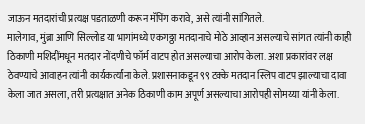जाऊन मतदारांची प्रत्यक्ष पडताळणी करून मॅपिंग करावे, असे त्यांनी सांगितले.
मालेगाव, मुंब्रा आणि सिल्लोड या भागांमध्ये एकगठ्ठा मतदानाचे मोठे आव्हान असल्याचे सांगत त्यांनी काही ठिकाणी मशिदींमधून मतदार नोंदणीचे फॉर्म वाटप होत असल्याचा आरोप केला. अशा प्रकारांवर लक्ष ठेवण्याचे आवाहन त्यांनी कार्यकर्त्यांना केले. प्रशासनाकडून ९९ टक्के मतदान स्लिप वाटप झाल्याचा दावा केला जात असला, तरी प्रत्यक्षात अनेक ठिकाणी काम अपूर्ण असल्याचा आरोपही सोमय्या यांनी केला.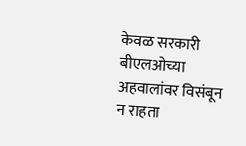केवळ सरकारी बीएलओच्या अहवालांवर विसंबून न राहता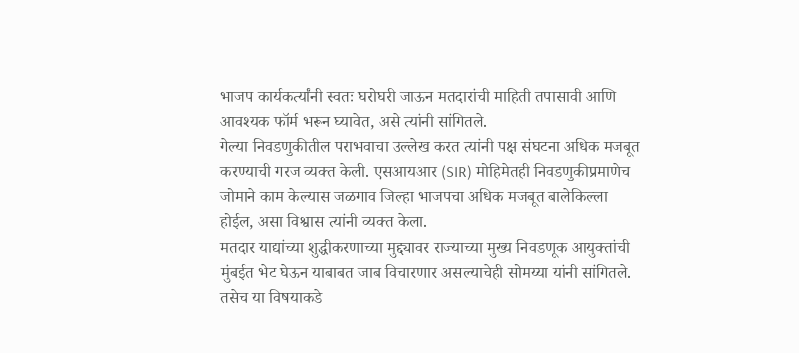भाजप कार्यकर्त्यांनी स्वतः घरोघरी जाऊन मतदारांची माहिती तपासावी आणि आवश्यक फॉर्म भरून घ्यावेत, असे त्यांनी सांगितले.
गेल्या निवडणुकीतील पराभवाचा उल्लेख करत त्यांनी पक्ष संघटना अधिक मजबूत करण्याची गरज व्यक्त केली. एसआयआर (SIR) मोहिमेतही निवडणुकीप्रमाणेच जोमाने काम केल्यास जळगाव जिल्हा भाजपचा अधिक मजबूत बालेकिल्ला होईल, असा विश्वास त्यांनी व्यक्त केला.
मतदार याद्यांच्या शुद्धीकरणाच्या मुद्द्यावर राज्याच्या मुख्य निवडणूक आयुक्तांची मुंबईत भेट घेऊन याबाबत जाब विचारणार असल्याचेही सोमय्या यांनी सांगितले. तसेच या विषयाकडे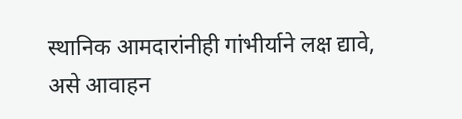स्थानिक आमदारांनीही गांभीर्याने लक्ष द्यावे, असे आवाहन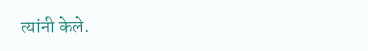त्यांनी केले.